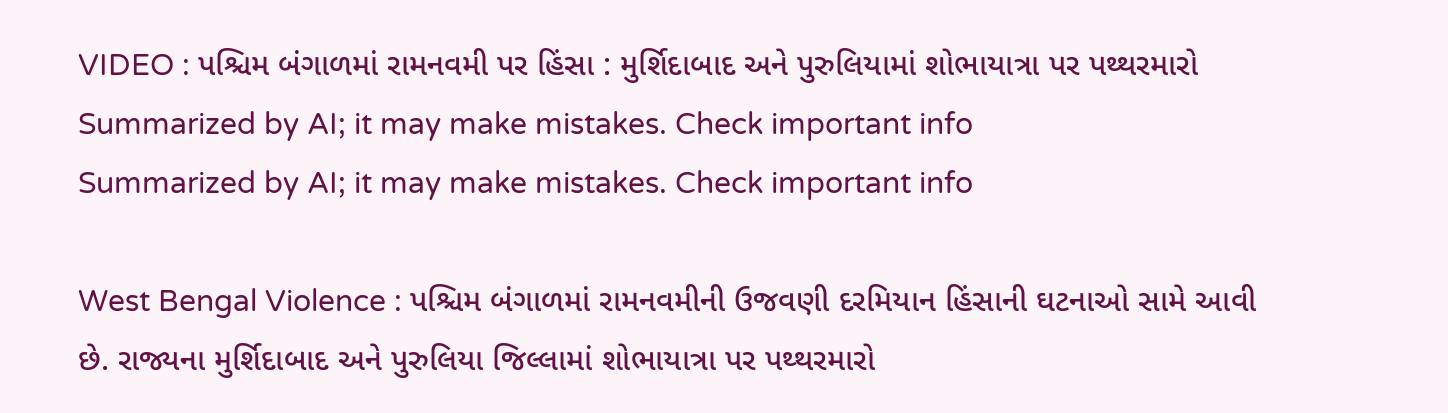VIDEO : પશ્ચિમ બંગાળમાં રામનવમી પર હિંસા : મુર્શિદાબાદ અને પુરુલિયામાં શોભાયાત્રા પર પથ્થરમારો
Summarized by AI; it may make mistakes. Check important info
Summarized by AI; it may make mistakes. Check important info

West Bengal Violence : પશ્ચિમ બંગાળમાં રામનવમીની ઉજવણી દરમિયાન હિંસાની ઘટનાઓ સામે આવી છે. રાજ્યના મુર્શિદાબાદ અને પુરુલિયા જિલ્લામાં શોભાયાત્રા પર પથ્થરમારો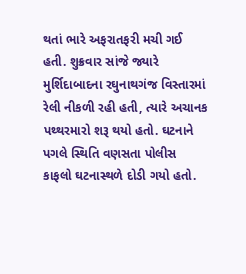થતાં ભારે અફરાતફરી મચી ગઈ હતી. શુક્રવાર સાંજે જ્યારે મુર્શિદાબાદના રઘુનાથગંજ વિસ્તારમાં રેલી નીકળી રહી હતી, ત્યારે અચાનક પથ્થરમારો શરૂ થયો હતો. ઘટનાને પગલે સ્થિતિ વણસતા પોલીસ કાફલો ઘટનાસ્થળે દોડી ગયો હતો.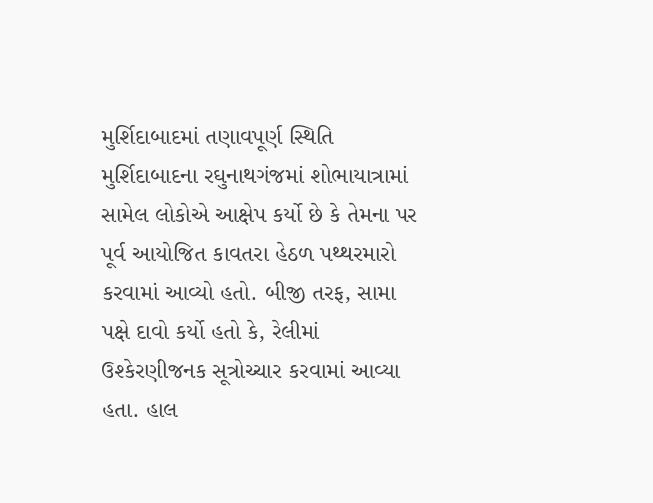મુર્શિદાબાદમાં તણાવપૂર્ણ સ્થિતિ
મુર્શિદાબાદના રઘુનાથગંજમાં શોભાયાત્રામાં સામેલ લોકોએ આક્ષેપ કર્યો છે કે તેમના પર પૂર્વ આયોજિત કાવતરા હેઠળ પથ્થરમારો કરવામાં આવ્યો હતો. બીજી તરફ, સામા પક્ષે દાવો કર્યો હતો કે, રેલીમાં ઉશ્કેરણીજનક સૂત્રોચ્ચાર કરવામાં આવ્યા હતા. હાલ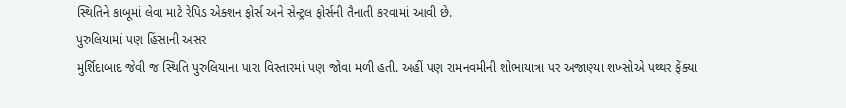સ્થિતિને કાબૂમાં લેવા માટે રેપિડ એક્શન ફોર્સ અને સેન્ટ્રલ ફોર્સની તૈનાતી કરવામાં આવી છે.
પુરુલિયામાં પણ હિંસાની અસર
મુર્શિદાબાદ જેવી જ સ્થિતિ પુરુલિયાના પારા વિસ્તારમાં પણ જોવા મળી હતી. અહીં પણ રામનવમીની શોભાયાત્રા પર અજાણ્યા શખ્સોએ પથ્થર ફેંક્યા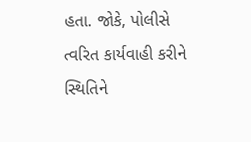હતા. જોકે, પોલીસે ત્વરિત કાર્યવાહી કરીને સ્થિતિને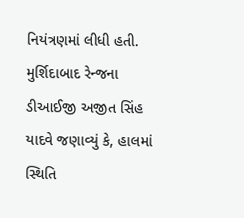નિયંત્રણમાં લીધી હતી. મુર્શિદાબાદ રેન્જના ડીઆઈજી અજીત સિંહ યાદવે જણાવ્યું કે, હાલમાં સ્થિતિ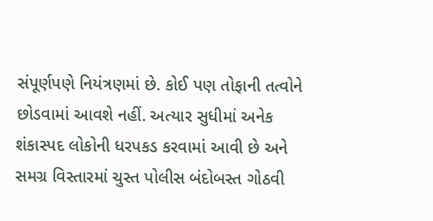સંપૂર્ણપણે નિયંત્રણમાં છે. કોઈ પણ તોફાની તત્વોને છોડવામાં આવશે નહીં. અત્યાર સુધીમાં અનેક શંકાસ્પદ લોકોની ધરપકડ કરવામાં આવી છે અને સમગ્ર વિસ્તારમાં ચુસ્ત પોલીસ બંદોબસ્ત ગોઠવી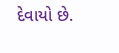દેવાયો છે.